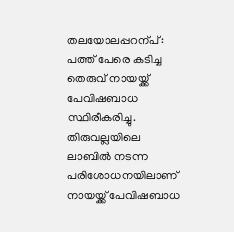തലയോലപ്പറന്പ്: പത്ത് പേരെ കടിച്ച തെരുവ് നായയ്ക്ക് പേവിഷബാധ സ്ഥിരീകരിച്ചു. തിരുവല്ലയിലെ ലാബിൽ നടന്ന പരിശോധനയിലാണ് നായയ്ക്ക് പേവിഷബാധ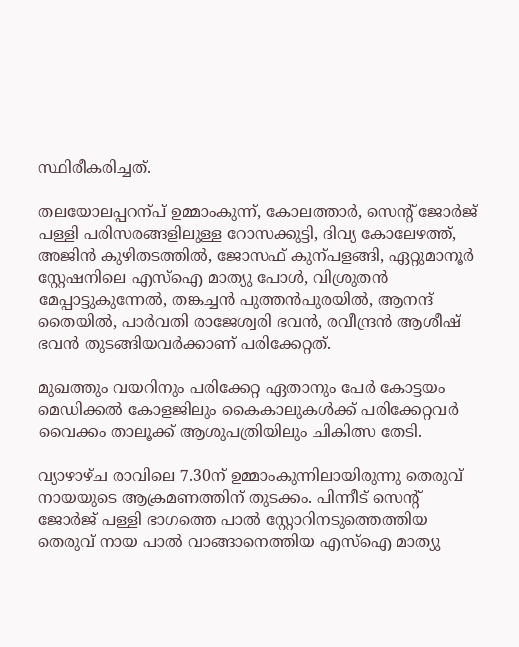സ്ഥിരീകരിച്ചത്.

തലയോലപ്പറന്പ് ഉമ്മാംകുന്ന്, കോലത്താർ, സെന്‍റ് ജോർജ് പള്ളി പരിസരങ്ങളിലുള്ള റോസക്കുട്ടി, ദിവ്യ കോലേഴത്ത്, അജിൻ കുഴിതടത്തിൽ, ജോസഫ് കുന്പളങ്ങി, ഏറ്റുമാനൂർ സ്റ്റേഷനിലെ എസ്ഐ മാത്യു പോൾ, വിശ്രുതൻ മേപ്പാട്ടുകുന്നേൽ, തങ്കച്ചൻ പുത്തൻപുരയിൽ, ആനന്ദ് തൈയിൽ, പാർവതി രാജേശ്വരി ഭവൻ, രവീന്ദ്രൻ ആശീഷ് ഭവൻ തുടങ്ങിയവർക്കാണ് പരിക്കേറ്റത്.

മുഖത്തും വയറിനും പരിക്കേറ്റ ഏതാനും പേർ കോട്ടയം മെഡിക്കൽ കോളജിലും കൈകാലുകൾക്ക് പരിക്കേറ്റവർ വൈക്കം താലൂക്ക് ആശുപത്രിയിലും ചികിത്സ തേടി.

വ്യാഴാഴ്ച രാവിലെ 7.30ന് ഉമ്മാംകുന്നിലായിരുന്നു തെരുവ് നായയുടെ ആക്രമണത്തിന് തുടക്കം. പിന്നീട് സെന്‍റ് ജോർജ് പള്ളി ഭാഗത്തെ പാൽ സ്റ്റോറിനടുത്തെത്തിയ തെരുവ് നായ പാൽ വാങ്ങാനെത്തിയ എസ്ഐ മാത്യു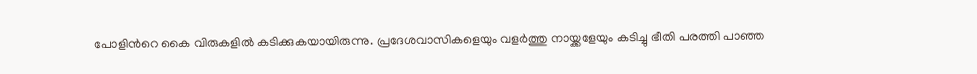പോളിന്‍റെ കൈ വിരുകളിൽ കടിക്കുകയായിരുന്നു. പ്രദേശവാസികളെയും വളർത്തു നായ്ക്കളേയും കടിച്ചു ഭീതി പരത്തി പാഞ്ഞ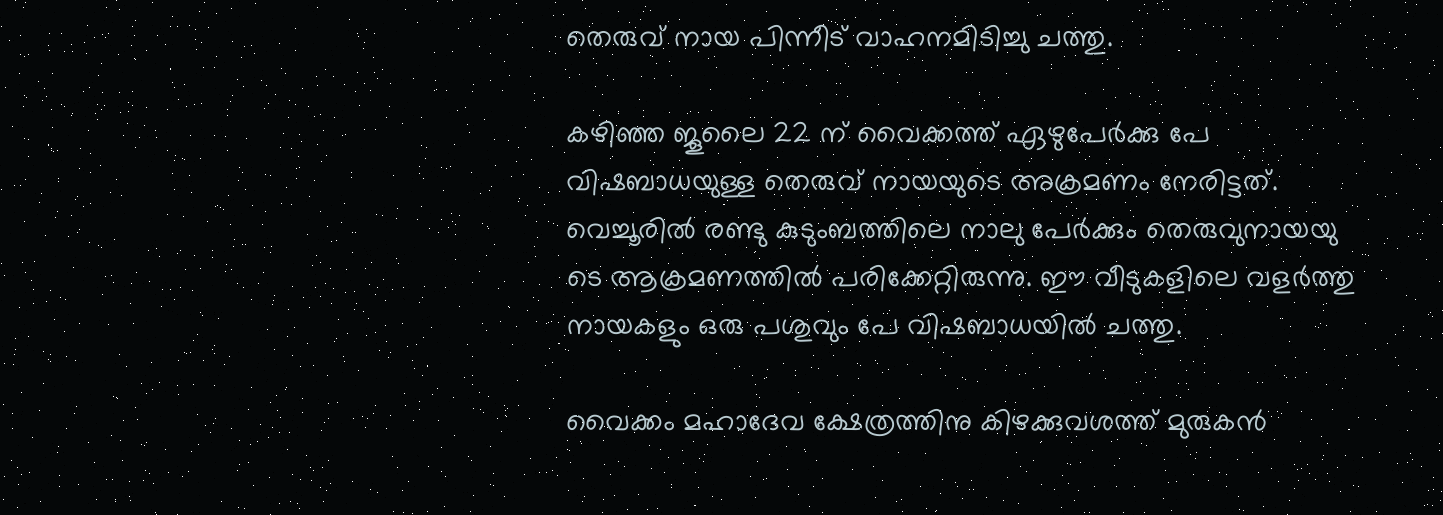തെരുവ് നായ പിന്നീട് വാഹനമിടിച്ചു ചത്തു.

കഴിഞ്ഞ ജൂലൈ 22 ന് വൈക്കത്ത് ഏഴുപേർക്കു പേ വിഷബാധയുള്ള തെരുവ് നായയുടെ അക്രമണം നേരിട്ടത്. വെച്ചൂരിൽ രണ്ടു കുടുംബത്തിലെ നാലു പേർക്കും തെരുവുനായയു ടെ ആക്രമണത്തിൽ പരിക്കേറ്റിരുന്നു. ഈ വീടുകളിലെ വളർത്തു നായകളും ഒരു പശുവും പേ വിഷബാധയിൽ ചത്തു.

വൈക്കം മഹാദേവ ക്ഷേത്രത്തിനു കിഴക്കുവശത്ത് മുരുകൻ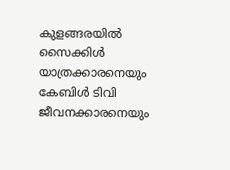കുളങ്ങരയിൽ സൈക്കിൾ യാത്രക്കാരനെയും കേബിൾ ടിവി ജീവനക്കാരനെയും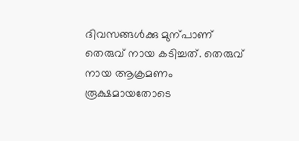ദിവസങ്ങൾക്കു മുന്പാണ് തെരുവ് നായ കടിച്ചത്. തെരുവ് നായ ആക്രമണം രൂക്ഷമായതോടെ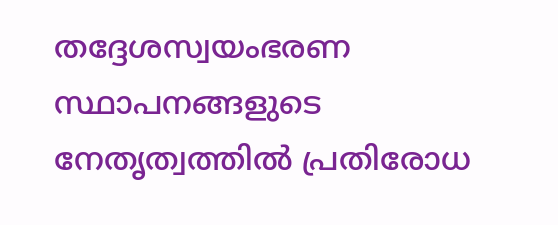തദ്ദേശസ്വയംഭരണ സ്ഥാപനങ്ങളുടെ നേതൃത്വത്തിൽ പ്രതിരോധ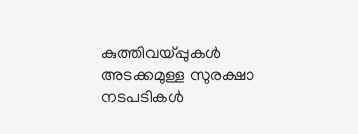കുത്തിവയ്പ്പുകൾ അടക്കമുള്ള സുരക്ഷാ നടപടികൾ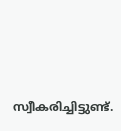സ്വീകരിച്ചിട്ടുണ്ട്.